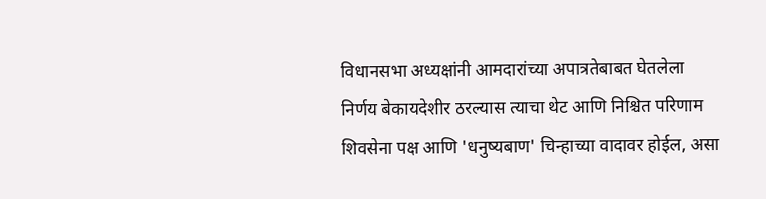विधानसभा अध्यक्षांनी आमदारांच्या अपात्रतेबाबत घेतलेला निर्णय बेकायदेशीर ठरल्यास त्याचा थेट आणि निश्चित परिणाम शिवसेना पक्ष आणि 'धनुष्यबाण' चिन्हाच्या वादावर होईल, असा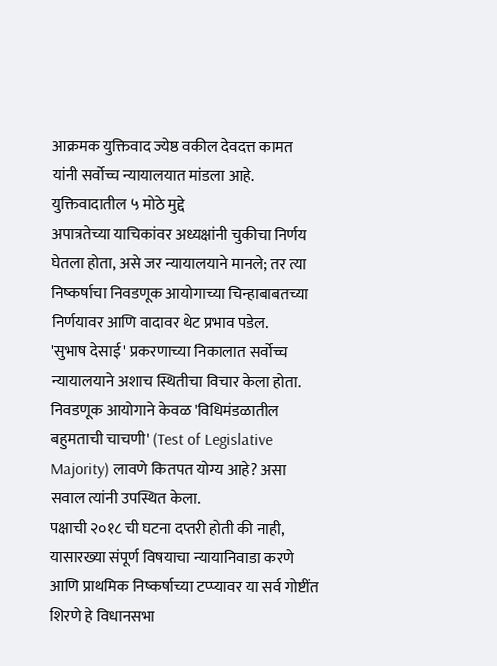आक्रमक युक्तिवाद ज्येष्ठ वकील देवदत्त कामत यांनी सर्वोच्च न्यायालयात मांडला आहे.
युक्तिवादातील ५ मोठे मुद्दे
अपात्रतेच्या याचिकांवर अध्यक्षांनी चुकीचा निर्णय घेतला होता, असे जर न्यायालयाने मानले; तर त्या निष्कर्षाचा निवडणूक आयोगाच्या चिन्हाबाबतच्या निर्णयावर आणि वादावर थेट प्रभाव पडेल.
'सुभाष देसाई' प्रकरणाच्या निकालात सर्वोच्च न्यायालयाने अशाच स्थितीचा विचार केला होता. निवडणूक आयोगाने केवळ 'विधिमंडळातील बहुमताची चाचणी' (Test of Legislative Majority) लावणे कितपत योग्य आहे? असा सवाल त्यांनी उपस्थित केला.
पक्षाची २०१८ ची घटना दप्तरी होती की नाही, यासारख्या संपूर्ण विषयाचा न्यायानिवाडा करणे आणि प्राथमिक निष्कर्षाच्या टप्प्यावर या सर्व गोष्टींत शिरणे हे विधानसभा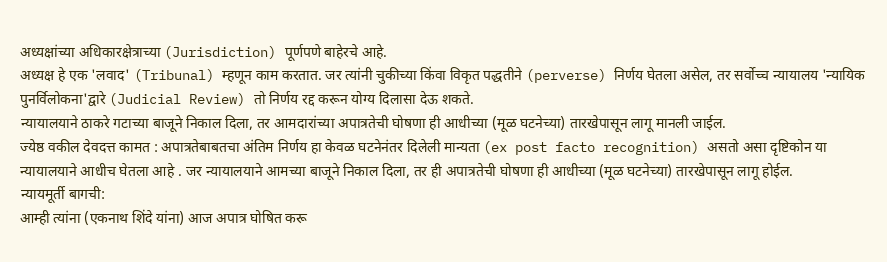अध्यक्षांच्या अधिकारक्षेत्राच्या (Jurisdiction) पूर्णपणे बाहेरचे आहे.
अध्यक्ष हे एक 'लवाद' (Tribunal) म्हणून काम करतात. जर त्यांनी चुकीच्या किंवा विकृत पद्धतीने (perverse) निर्णय घेतला असेल, तर सर्वोच्च न्यायालय 'न्यायिक पुनर्विलोकना'द्वारे (Judicial Review) तो निर्णय रद्द करून योग्य दिलासा देऊ शकते.
न्यायालयाने ठाकरे गटाच्या बाजूने निकाल दिला, तर आमदारांच्या अपात्रतेची घोषणा ही आधीच्या (मूळ घटनेच्या) तारखेपासून लागू मानली जाईल.
ज्येष्ठ वकील देवदत्त कामत : अपात्रतेबाबतचा अंतिम निर्णय हा केवळ घटनेनंतर दिलेली मान्यता (ex post facto recognition) असतो असा दृष्टिकोन या न्यायालयाने आधीच घेतला आहे . जर न्यायालयाने आमच्या बाजूने निकाल दिला, तर ही अपात्रतेची घोषणा ही आधीच्या (मूळ घटनेच्या) तारखेपासून लागू होईल.
न्यायमूर्ती बागची:
आम्ही त्यांना (एकनाथ शिंदे यांना) आज अपात्र घोषित करू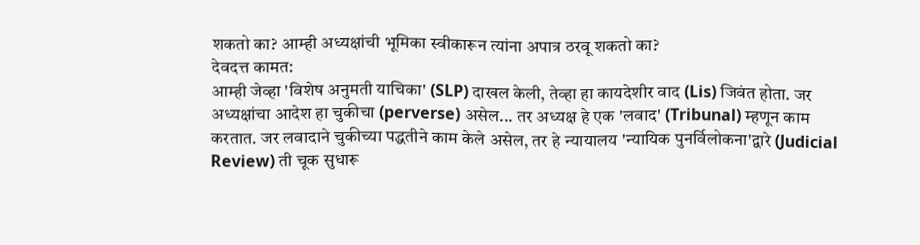शकतो का? आम्ही अध्यक्षांची भूमिका स्वीकारून त्यांना अपात्र ठरवू शकतो का?
देवदत्त कामत:
आम्ही जेव्हा 'विशेष अनुमती याचिका' (SLP) दाखल केली, तेव्हा हा कायदेशीर वाद (Lis) जिवंत होता. जर अध्यक्षांचा आदेश हा चुकीचा (perverse) असेल... तर अध्यक्ष हे एक 'लवाद' (Tribunal) म्हणून काम करतात. जर लवादाने चुकीच्या पद्धतीने काम केले असेल, तर हे न्यायालय 'न्यायिक पुनर्विलोकना'द्वारे (Judicial Review) ती चूक सुधारू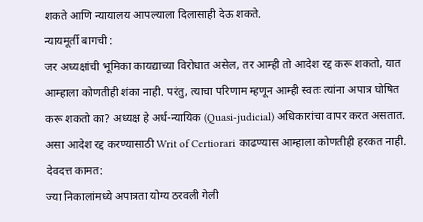शकते आणि न्यायालय आपल्याला दिलासाही देऊ शकते.
न्यायमूर्ती बागची :
जर अध्यक्षांची भूमिका कायद्याच्या विरोधात असेल, तर आम्ही तो आदेश रद्द करू शकतो, यात आम्हाला कोणतीही शंका नाही. परंतु, त्याचा परिणाम म्हणून आम्ही स्वतः त्यांना अपात्र घोषित करू शकतो का? अध्यक्ष हे अर्ध-न्यायिक (Quasi-judicial) अधिकारांचा वापर करत असतात. असा आदेश रद्द करण्यासाठी Writ of Certiorari काढण्यास आम्हाला कोणतीही हरकत नाही.
देवदत्त कामत:
ज्या निकालांमध्ये अपात्रता योग्य ठरवली गेली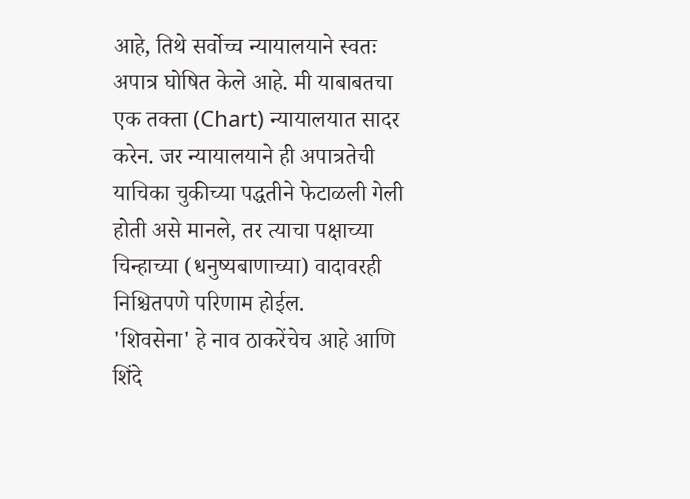आहे, तिथे सर्वोच्च न्यायालयाने स्वतः अपात्र घोषित केले आहे. मी याबाबतचा एक तक्ता (Chart) न्यायालयात सादर करेन. जर न्यायालयाने ही अपात्रतेची याचिका चुकीच्या पद्धतीने फेटाळली गेली होती असे मानले, तर त्याचा पक्षाच्या चिन्हाच्या (धनुष्यबाणाच्या) वादावरही निश्चितपणे परिणाम होईल.
'शिवसेना' हे नाव ठाकरेंचेच आहे आणि शिंदे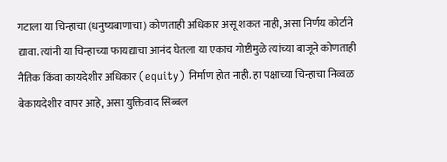गटाला या चिन्हाचा (धनुष्यबाणाचा) कोणताही अधिकार असू शकत नाही, असा निर्णय कोर्टाने द्यावा. त्यांनी या चिन्हाच्या फायद्याचा आनंद घेतला या एकाच गोष्टीमुळे त्यांच्या बाजूने कोणताही नैतिक किंवा कायदेशीर अधिकार (equity) निर्माण होत नाही. हा पक्षाच्या चिन्हाचा निव्वळ बेकायदेशीर वापर आहे, असा युक्तिवाद सिब्बल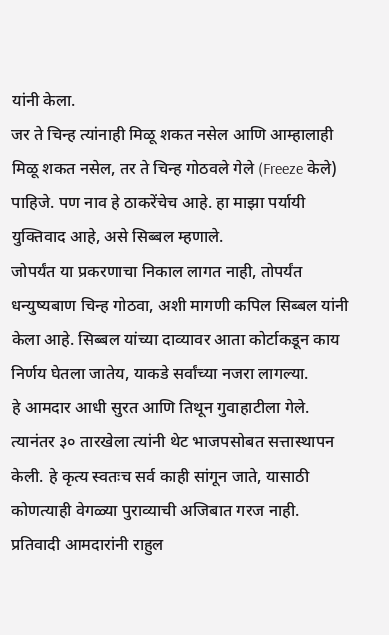यांनी केला.
जर ते चिन्ह त्यांनाही मिळू शकत नसेल आणि आम्हालाही मिळू शकत नसेल, तर ते चिन्ह गोठवले गेले (Freeze केले) पाहिजे. पण नाव हे ठाकरेंचेच आहे. हा माझा पर्यायी युक्तिवाद आहे, असे सिब्बल म्हणाले.
जोपर्यंत या प्रकरणाचा निकाल लागत नाही, तोपर्यंत धन्युष्यबाण चिन्ह गोठवा, अशी मागणी कपिल सिब्बल यांनी केला आहे. सिब्बल यांच्या दाव्यावर आता कोर्टाकडून काय निर्णय घेतला जातेय, याकडे सर्वांच्या नजरा लागल्या.
हे आमदार आधी सुरत आणि तिथून गुवाहाटीला गेले. त्यानंतर ३० तारखेला त्यांनी थेट भाजपसोबत सत्तास्थापन केली. हे कृत्य स्वतःच सर्व काही सांगून जाते, यासाठी कोणत्याही वेगळ्या पुराव्याची अजिबात गरज नाही.
प्रतिवादी आमदारांनी राहुल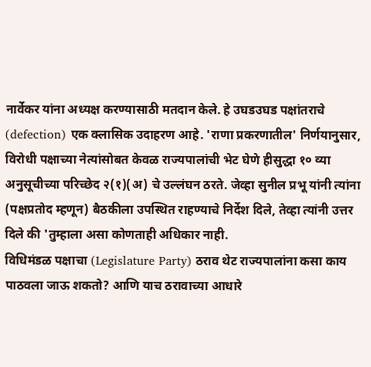नार्वेकर यांना अध्यक्ष करण्यासाठी मतदान केले. हे उघडउघड पक्षांतराचे (defection) एक क्लासिक उदाहरण आहे. 'राणा प्रकरणातील' निर्णयानुसार, विरोधी पक्षाच्या नेत्यांसोबत केवळ राज्यपालांची भेट घेणे हीसुद्धा १० व्या अनुसूचीच्या परिच्छेद २(१)(अ) चे उल्लंघन ठरते. जेव्हा सुनील प्रभू यांनी त्यांना (पक्षप्रतोद म्हणून) बैठकीला उपस्थित राहण्याचे निर्देश दिले, तेव्हा त्यांनी उत्तर दिले की 'तुम्हाला असा कोणताही अधिकार नाही.
विधिमंडळ पक्षाचा (Legislature Party) ठराव थेट राज्यपालांना कसा काय पाठवला जाऊ शकतो? आणि याच ठरावाच्या आधारे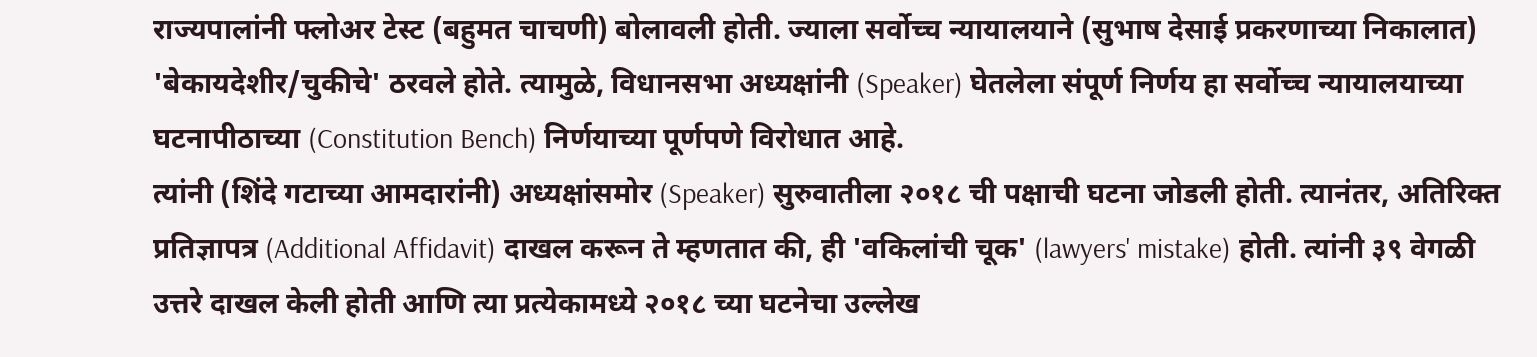राज्यपालांनी फ्लोअर टेस्ट (बहुमत चाचणी) बोलावली होती. ज्याला सर्वोच्च न्यायालयाने (सुभाष देसाई प्रकरणाच्या निकालात) 'बेकायदेशीर/चुकीचे' ठरवले होते. त्यामुळे, विधानसभा अध्यक्षांनी (Speaker) घेतलेला संपूर्ण निर्णय हा सर्वोच्च न्यायालयाच्या घटनापीठाच्या (Constitution Bench) निर्णयाच्या पूर्णपणे विरोधात आहे.
त्यांनी (शिंदे गटाच्या आमदारांनी) अध्यक्षांसमोर (Speaker) सुरुवातीला २०१८ ची पक्षाची घटना जोडली होती. त्यानंतर, अतिरिक्त प्रतिज्ञापत्र (Additional Affidavit) दाखल करून ते म्हणतात की, ही 'वकिलांची चूक' (lawyers' mistake) होती. त्यांनी ३९ वेगळी उत्तरे दाखल केली होती आणि त्या प्रत्येकामध्ये २०१८ च्या घटनेचा उल्लेख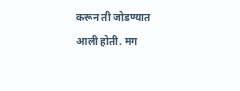करून ती जोडण्यात आली होती. मग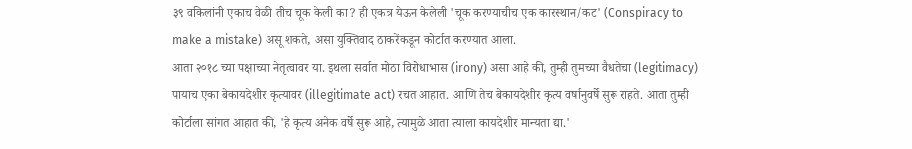३९ वकिलांनी एकाच वेळी तीच चूक केली का? ही एकत्र येऊन केलेली 'चूक करण्याचीच एक कारस्थान/कट' (Conspiracy to make a mistake) असू शकते, असा युक्तिवाद ठाकरेंकडून कोर्टात करण्यात आला.
आता २०१८ च्या पक्षाच्या नेतृत्वावर या. इथला सर्वात मोठा विरोधाभास (irony) असा आहे की, तुम्ही तुमच्या वैधतेचा (legitimacy) पायाच एका बेकायदेशीर कृत्यावर (illegitimate act) रचत आहात. आणि तेच बेकायदेशीर कृत्य वर्षानुवर्षे सुरू राहते. आता तुम्ही कोर्टाला सांगत आहात की, 'हे कृत्य अनेक वर्षे सुरू आहे, त्यामुळे आता त्याला कायदेशीर मान्यता द्या.'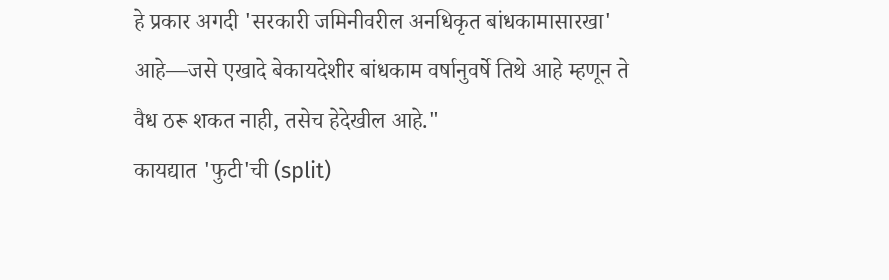हे प्रकार अगदी 'सरकारी जमिनीवरील अनधिकृत बांधकामासारखा' आहे—जसे एखादे बेकायदेशीर बांधकाम वर्षानुवर्षे तिथे आहे म्हणून ते वैध ठरू शकत नाही, तसेच हेदेखील आहे."
कायद्यात 'फुटी'ची (split)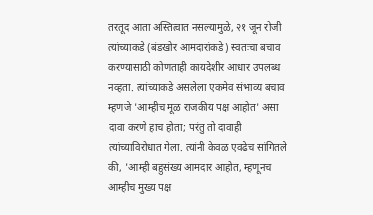तरतूद आता अस्तित्वात नसल्यामुळे, २१ जून रोजी त्यांच्याकडे (बंडखोर आमदारांकडे) स्वतःचा बचाव करण्यासाठी कोणताही कायदेशीर आधार उपलब्ध नव्हता. त्यांच्याकडे असलेला एकमेव संभाव्य बचाव म्हणजे 'आम्हीच मूळ राजकीय पक्ष आहोत' असा दावा करणे हाच होता; परंतु तो दावाही त्यांच्याविरोधात गेला. त्यांनी केवळ एवढेच सांगितले की, 'आम्ही बहुसंख्य आमदार आहोत, म्हणूनच आम्हीच मुख्य पक्ष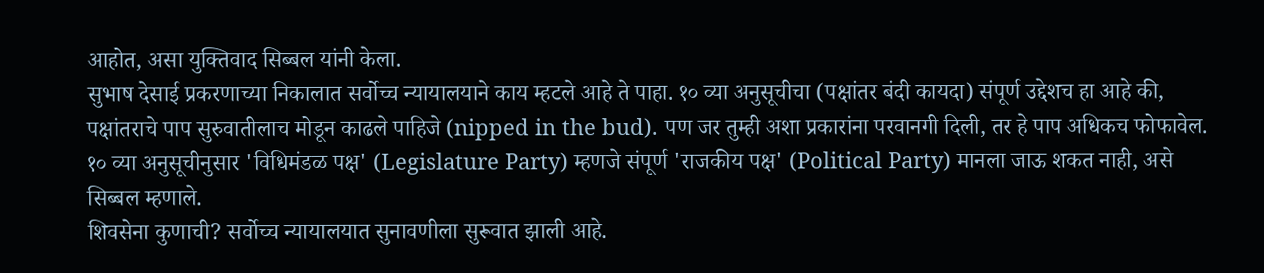आहोत, असा युक्तिवाद सिब्बल यांनी केला.
सुभाष देसाई प्रकरणाच्या निकालात सर्वोच्च न्यायालयाने काय म्हटले आहे ते पाहा. १० व्या अनुसूचीचा (पक्षांतर बंदी कायदा) संपूर्ण उद्देशच हा आहे की, पक्षांतराचे पाप सुरुवातीलाच मोडून काढले पाहिजे (nipped in the bud). पण जर तुम्ही अशा प्रकारांना परवानगी दिली, तर हे पाप अधिकच फोफावेल. १० व्या अनुसूचीनुसार 'विधिमंडळ पक्ष' (Legislature Party) म्हणजे संपूर्ण 'राजकीय पक्ष' (Political Party) मानला जाऊ शकत नाही, असे सिब्बल म्हणाले.
शिवसेना कुणाची? सर्वोच्च न्यायालयात सुनावणीला सुरूवात झाली आहे.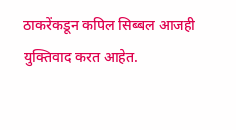ठाकरेंकडून कपिल सिब्बल आजही युक्तिवाद करत आहेत.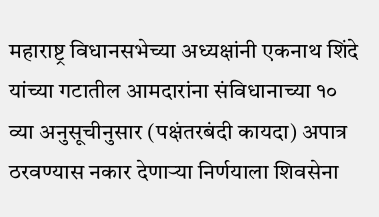महाराष्ट्र विधानसभेच्या अध्यक्षांनी एकनाथ शिंदे यांच्या गटातील आमदारांना संविधानाच्या १० व्या अनुसूचीनुसार (पक्षंतरबंदी कायदा) अपात्र ठरवण्यास नकार देणाऱ्या निर्णयाला शिवसेना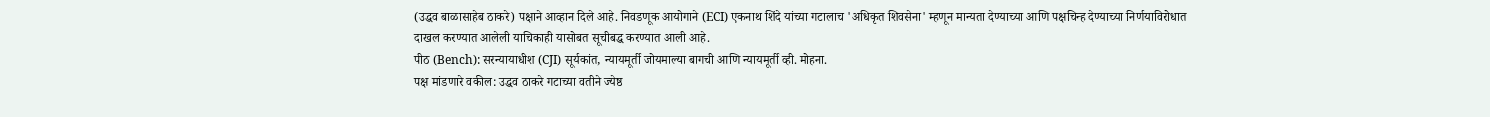(उद्धव बाळासाहेब ठाकरे) पक्षाने आव्हान दिले आहे. निवडणूक आयोगाने (ECI) एकनाथ शिंदे यांच्या गटालाच 'अधिकृत शिवसेना' म्हणून मान्यता देण्याच्या आणि पक्षचिन्ह देण्याच्या निर्णयाविरोधात दाखल करण्यात आलेली याचिकाही यासोबत सूचीबद्ध करण्यात आली आहे.
पीठ (Bench): सरन्यायाधीश (CJI) सूर्यकांत, न्यायमूर्ती जोयमाल्या बागची आणि न्यायमूर्ती व्ही. मोहना.
पक्ष मांडणारे वकील: उद्धव ठाकरे गटाच्या वतीने ज्येष्ठ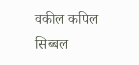वकील कपिल सिब्बल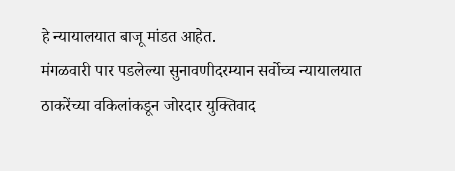हे न्यायालयात बाजू मांडत आहेत.
मंगळवारी पार पडलेल्या सुनावणीदरम्यान सर्वोच्च न्यायालयात ठाकरेंच्या वकिलांकडून जोरदार युक्तिवाद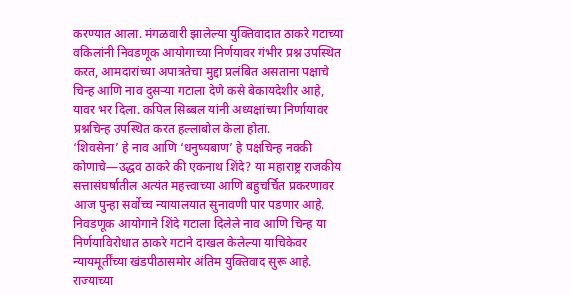करण्यात आला. मंगळवारी झालेल्या युक्तिवादात ठाकरे गटाच्या वकिलांनी निवडणूक आयोगाच्या निर्णयावर गंभीर प्रश्न उपस्थित करत, आमदारांच्या अपात्रतेचा मुद्दा प्रलंबित असताना पक्षाचे चिन्ह आणि नाव दुसऱ्या गटाला देणे कसे बेकायदेशीर आहे, यावर भर दिला. कपिल सिब्बल यांनी अध्यक्षांच्या निर्णायावर प्रश्नचिन्ह उपस्थित करत हल्लाबोल केला होता.
‘शिवसेना’ हे नाव आणि ‘धनुष्यबाण’ हे पक्षचिन्ह नक्की कोणाचे—उद्धव ठाकरे की एकनाथ शिंदे? या महाराष्ट्र राजकीय सत्तासंघर्षातील अत्यंत महत्त्वाच्या आणि बहुचर्चित प्रकरणावर आज पुन्हा सर्वोच्च न्यायालयात सुनावणी पार पडणार आहे. निवडणूक आयोगाने शिंदे गटाला दिलेले नाव आणि चिन्ह या निर्णयाविरोधात ठाकरे गटाने दाखल केलेल्या याचिकेवर न्यायमूर्तींच्या खंडपीठासमोर अंतिम युक्तिवाद सुरू आहे. राज्याच्या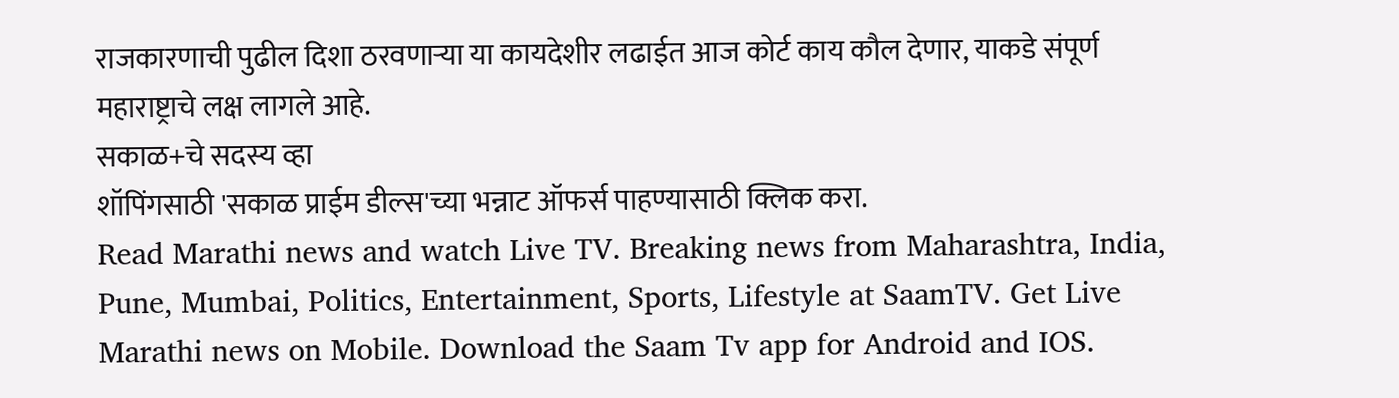राजकारणाची पुढील दिशा ठरवणाऱ्या या कायदेशीर लढाईत आज कोर्ट काय कौल देणार, याकडे संपूर्ण महाराष्ट्राचे लक्ष लागले आहे.
सकाळ+चे सदस्य व्हा
शॉपिंगसाठी 'सकाळ प्राईम डील्स'च्या भन्नाट ऑफर्स पाहण्यासाठी क्लिक करा.
Read Marathi news and watch Live TV. Breaking news from Maharashtra, India, Pune, Mumbai, Politics, Entertainment, Sports, Lifestyle at SaamTV. Get Live Marathi news on Mobile. Download the Saam Tv app for Android and IOS.